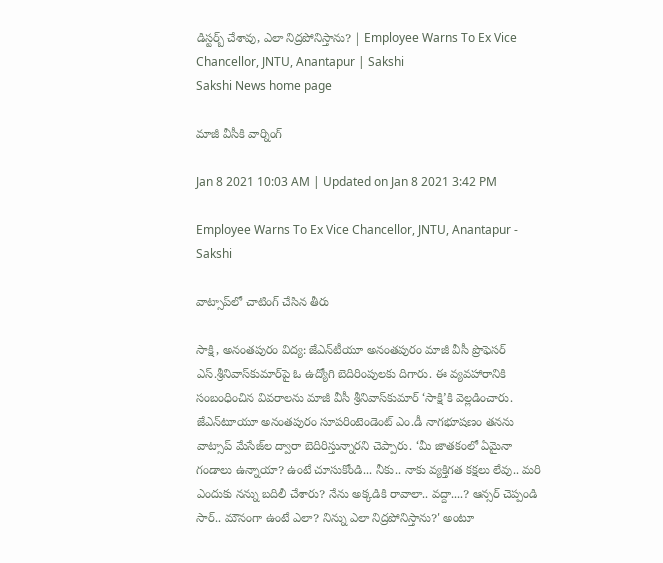డిస్టర్బ్‌ చేశావు, ఎలా నిద్రపోనిస్తాను? | Employee Warns To Ex Vice Chancellor, JNTU, Anantapur | Sakshi
Sakshi News home page

మాజీ వీసీకి వార్నింగ్‌

Jan 8 2021 10:03 AM | Updated on Jan 8 2021 3:42 PM

Employee Warns To Ex Vice Chancellor, JNTU, Anantapur - Sakshi

వాట్సాప్‌లో చాటింగ్‌ చేసిన తీరు

సాక్షి, అనంతపురం విద్య: జేఎన్‌టీయూ అనంతపురం మాజీ వీసీ ప్రొఫెసర్‌ ఎస్‌.శ్రీనివాస్‌కుమార్‌పై ఓ ఉద్యోగి బెదిరింపులకు దిగారు. ఈ వ్యవహారానికి సంబంధించిన వివరాలను మాజీ వీసీ శ్రీనివాస్‌కుమార్‌ ‘సాక్షి’కి వెల్లడించారు. జేఎన్‌టూయూ అనంతపురం సూపరింటెండెంట్‌ ఎం.డీ నాగభూషణం తనను వాట్సాప్‌ మేసేజ్‌ల ద్వారా బెదిరిస్తున్నారని చెప్పారు. ‘మీ జాతకంలో ఏమైనా గండాలు ఉన్నాయా? ఉంటే చూసుకోండి... నీకు.. నాకు వ్యక్తిగత కక్షలు లేవు.. మరి ఎందుకు నన్ను బదిలీ చేశారు? నేను అక్కడికి రావాలా.. వద్దా....? ఆన్సర్‌ చెప్పండి సార్‌.. మౌనంగా ఉంటే ఎలా? నిన్ను ఎలా నిద్రపోనిస్తాను?' అంటూ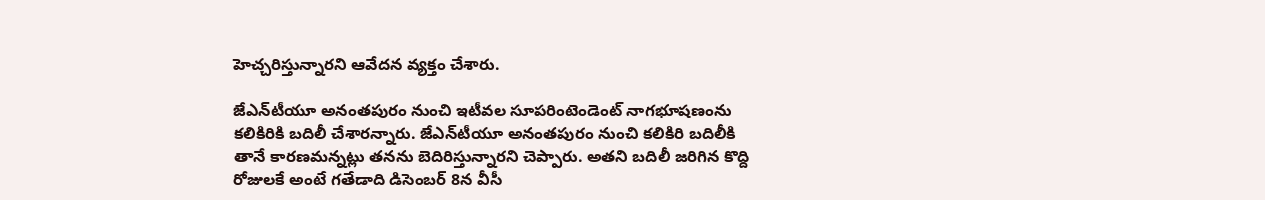హెచ్చరిస్తున్నారని ఆవేదన వ్యక్తం చేశారు.

జేఎన్‌టీయూ అనంతపురం నుంచి ఇటీవల సూపరింటెండెంట్‌ నాగభూషణంను కలికిరికి బదిలీ చేశారన్నారు. జేఎన్‌టీయూ అనంతపురం నుంచి కలికిరి బదిలీకి తానే కారణమన్నట్లు తనను బెదిరిస్తున్నారని చెప్పారు. అతని బదిలీ జరిగిన కొద్ది రోజులకే అంటే గతేడాది డిసెంబర్‌ 8న వీసీ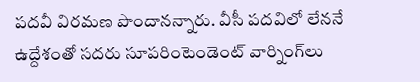పదవీ విరమణ పొందానన్నారు. వీసీ పదవిలో లేననే ఉద్దేశంతో సదరు సూపరింటెండెంట్‌ వార్నింగ్‌లు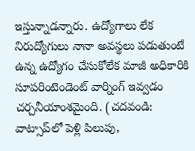ఇస్తున్నాడన్నారు. ఉద్యోగాలు లేక నిరుద్యోగులు నానా అవస్థలు పడుతుంటే ఉన్న ఉద్యోగం చేసుకోలేక మాజీ అధికారికి సూపరింటెండెంట్‌ వార్నింగ్‌ ఇవ్వడం చర్చనీయాంశమైంది. (చదవండి: వాట్సాప్‌లో పెళ్లి పిలుపు,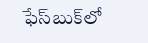ఫేస్‌బుక్‌లో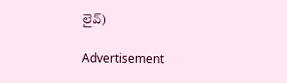లైవ్‌)

Advertisement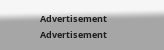Advertisement
Advertisement